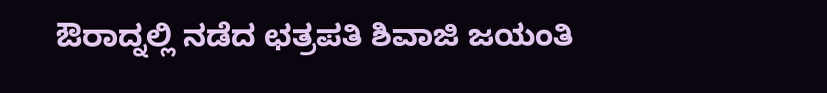ಔರಾದ್ನಲ್ಲಿ ನಡೆದ ಛತ್ರಪತಿ ಶಿವಾಜಿ ಜಯಂತಿ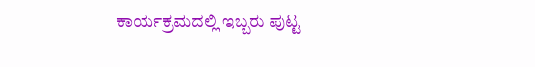ಕಾರ್ಯಕ್ರಮದಲ್ಲಿ ಇಬ್ಬರು ಪುಟ್ಟ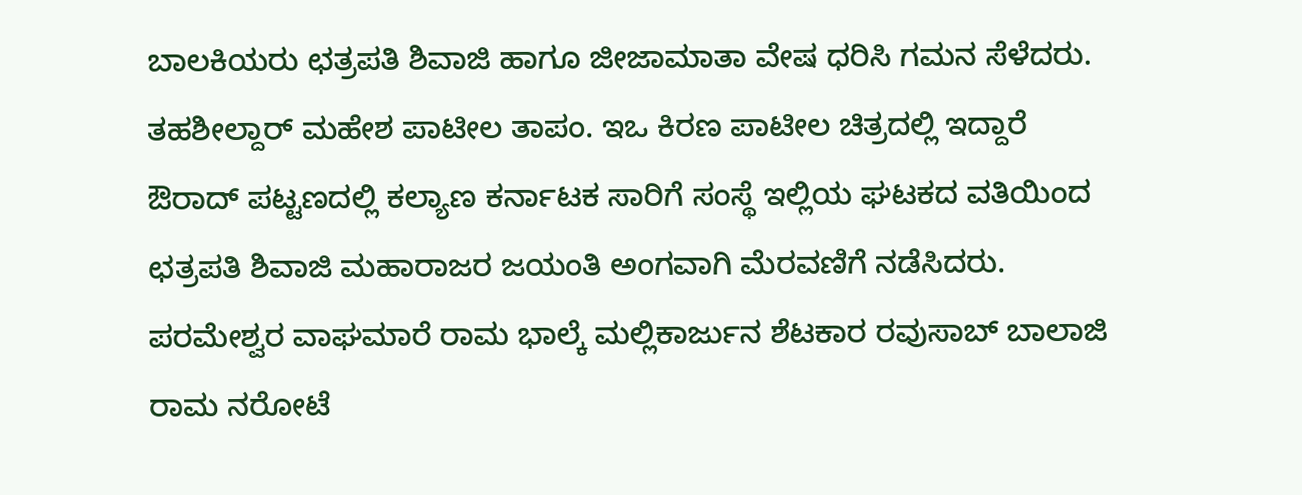ಬಾಲಕಿಯರು ಛತ್ರಪತಿ ಶಿವಾಜಿ ಹಾಗೂ ಜೀಜಾಮಾತಾ ವೇಷ ಧರಿಸಿ ಗಮನ ಸೆಳೆದರು. ತಹಶೀಲ್ದಾರ್ ಮಹೇಶ ಪಾಟೀಲ ತಾಪಂ. ಇಒ ಕಿರಣ ಪಾಟೀಲ ಚಿತ್ರದಲ್ಲಿ ಇದ್ದಾರೆ
ಔರಾದ್ ಪಟ್ಟಣದಲ್ಲಿ ಕಲ್ಯಾಣ ಕರ್ನಾಟಕ ಸಾರಿಗೆ ಸಂಸ್ಥೆ ಇಲ್ಲಿಯ ಘಟಕದ ವತಿಯಿಂದ ಛತ್ರಪತಿ ಶಿವಾಜಿ ಮಹಾರಾಜರ ಜಯಂತಿ ಅಂಗವಾಗಿ ಮೆರವಣಿಗೆ ನಡೆಸಿದರು. ಪರಮೇಶ್ವರ ವಾಘಮಾರೆ ರಾಮ ಭಾಲ್ಕೆ ಮಲ್ಲಿಕಾರ್ಜುನ ಶೆಟಕಾರ ರವುಸಾಬ್ ಬಾಲಾಜಿ ರಾಮ ನರೋಟೆ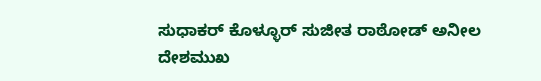ಸುಧಾಕರ್ ಕೊಳ್ಳೂರ್ ಸುಜೀತ ರಾಠೋಡ್ ಅನೀಲ ದೇಶಮುಖ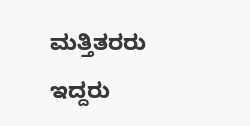ಮತ್ತಿತರರು ಇದ್ದರು